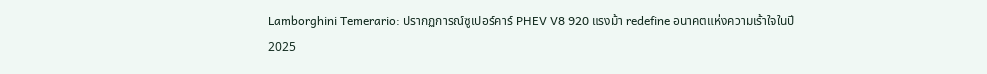Lamborghini Temerario: ปรากฏการณ์ซูเปอร์คาร์ PHEV V8 920 แรงม้า redefine อนาคตแห่งความเร้าใจในปี 2025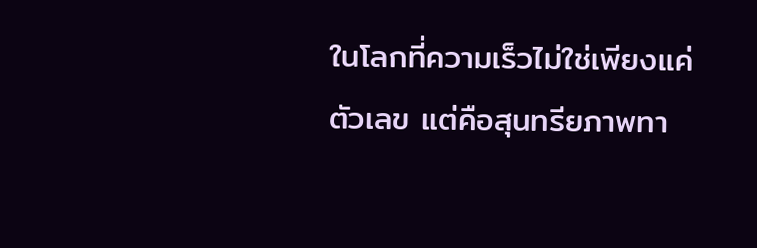ในโลกที่ความเร็วไม่ใช่เพียงแค่ตัวเลข แต่คือสุนทรียภาพทา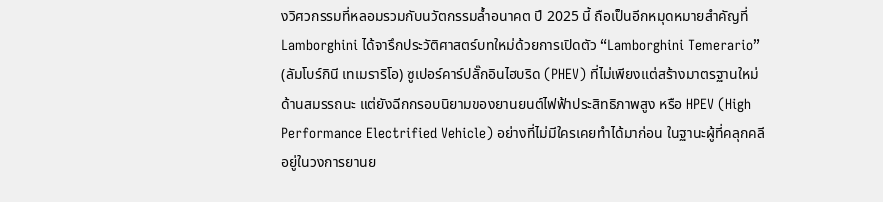งวิศวกรรมที่หลอมรวมกับนวัตกรรมล้ำอนาคต ปี 2025 นี้ ถือเป็นอีกหมุดหมายสำคัญที่ Lamborghini ได้จารึกประวัติศาสตร์บทใหม่ด้วยการเปิดตัว “Lamborghini Temerario” (ลัมโบร์กินี เทเมราริโอ) ซูเปอร์คาร์ปลั๊กอินไฮบริด (PHEV) ที่ไม่เพียงแต่สร้างมาตรฐานใหม่ด้านสมรรถนะ แต่ยังฉีกกรอบนิยามของยานยนต์ไฟฟ้าประสิทธิภาพสูง หรือ HPEV (High Performance Electrified Vehicle) อย่างที่ไม่มีใครเคยทำได้มาก่อน ในฐานะผู้ที่คลุกคลีอยู่ในวงการยานย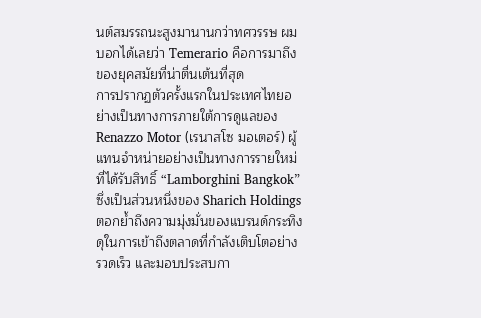นต์สมรรถนะสูงมานานกว่าทศวรรษ ผมบอกได้เลยว่า Temerario คือการมาถึงของยุคสมัยที่น่าตื่นเต้นที่สุด
การปรากฏตัวครั้งแรกในประเทศไทยอย่างเป็นทางการภายใต้การดูแลของ Renazzo Motor (เรนาสโซ มอเตอร์) ผู้แทนจำหน่ายอย่างเป็นทางการรายใหม่ที่ได้รับสิทธิ์ “Lamborghini Bangkok” ซึ่งเป็นส่วนหนึ่งของ Sharich Holdings ตอกย้ำถึงความมุ่งมั่นของแบรนด์กระทิงดุในการเข้าถึงตลาดที่กำลังเติบโตอย่างรวดเร็ว และมอบประสบกา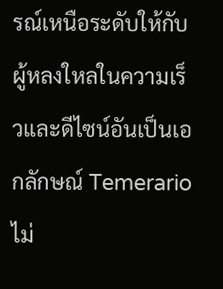รณ์เหนือระดับให้กับผู้หลงใหลในความเร็วและดีไซน์อันเป็นเอกลักษณ์ Temerario ไม่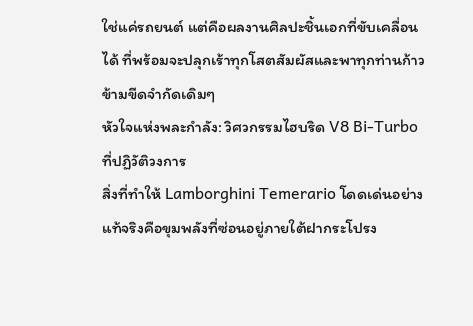ใช่แค่รถยนต์ แต่คือผลงานศิลปะชิ้นเอกที่ขับเคลื่อนได้ ที่พร้อมจะปลุกเร้าทุกโสตสัมผัสและพาทุกท่านก้าวข้ามขีดจำกัดเดิมๆ
หัวใจแห่งพละกำลัง: วิศวกรรมไฮบริด V8 Bi-Turbo ที่ปฏิวัติวงการ
สิ่งที่ทำให้ Lamborghini Temerario โดดเด่นอย่างแท้จริงคือขุมพลังที่ซ่อนอยู่ภายใต้ฝากระโปรง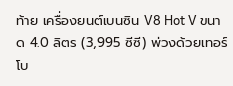ท้าย เครื่องยนต์เบนซิน V8 Hot V ขนาด 4.0 ลิตร (3,995 ซีซี) พ่วงด้วยเทอร์โบ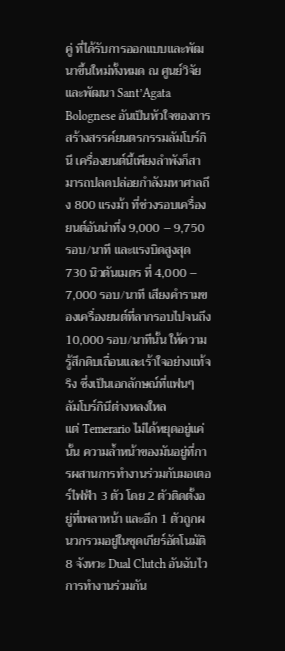คู่ ที่ได้รับการออกแบบและพัฒนาขึ้นใหม่ทั้งหมด ณ ศูนย์วิจัยและพัฒนา Sant’Agata Bolognese อันเป็นหัวใจของการสร้างสรรค์ยนตรกรรมลัมโบร์กินี เครื่องยนต์นี้เพียงลำพังก็สามารถปลดปล่อยกำลังมหาศาลถึง 800 แรงม้า ที่ช่วงรอบเครื่องยนต์อันน่าทึ่ง 9,000 – 9,750 รอบ/นาที และแรงบิดสูงสุด 730 นิวตันเมตร ที่ 4,000 – 7,000 รอบ/นาที เสียงคำรามของเครื่องยนต์ที่ลากรอบไปจนถึง 10,000 รอบ/นาทีนั้น ให้ความรู้สึกดิบเถื่อนและเร้าใจอย่างแท้จริง ซึ่งเป็นเอกลักษณ์ที่แฟนๆ ลัมโบร์กินีต่างหลงใหล
แต่ Temerario ไม่ได้หยุดอยู่แค่นั้น ความล้ำหน้าของมันอยู่ที่การผสานการทำงานร่วมกับมอเตอร์ไฟฟ้า 3 ตัว โดย 2 ตัวติดตั้งอยู่ที่เพลาหน้า และอีก 1 ตัวถูกผนวกรวมอยู่ในชุดเกียร์อัตโนมัติ 8 จังหวะ Dual Clutch อันฉับไว การทำงานร่วมกัน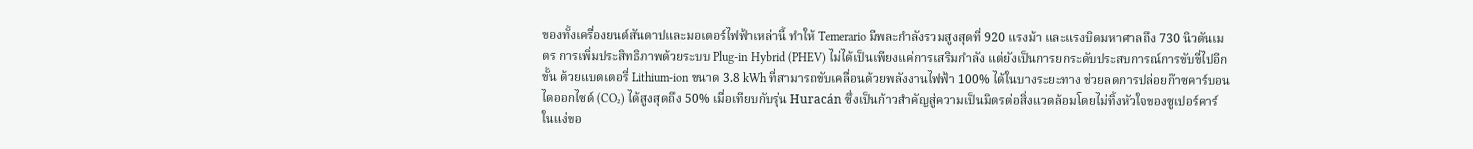ของทั้งเครื่องยนต์สันดาปและมอเตอร์ไฟฟ้าเหล่านี้ ทำให้ Temerario มีพละกำลังรวมสูงสุดที่ 920 แรงม้า และแรงบิดมหาศาลถึง 730 นิวตันเมตร การเพิ่มประสิทธิภาพด้วยระบบ Plug-in Hybrid (PHEV) ไม่ได้เป็นเพียงแค่การเสริมกำลัง แต่ยังเป็นการยกระดับประสบการณ์การขับขี่ไปอีกขั้น ด้วยแบตเตอรี่ Lithium-ion ขนาด 3.8 kWh ที่สามารถขับเคลื่อนด้วยพลังงานไฟฟ้า 100% ได้ในบางระยะทาง ช่วยลดการปล่อยก๊าซคาร์บอนไดออกไซด์ (CO₂) ได้สูงสุดถึง 50% เมื่อเทียบกับรุ่น Huracán ซึ่งเป็นก้าวสำคัญสู่ความเป็นมิตรต่อสิ่งแวดล้อมโดยไม่ทิ้งหัวใจของซูเปอร์คาร์
ในแง่ขอ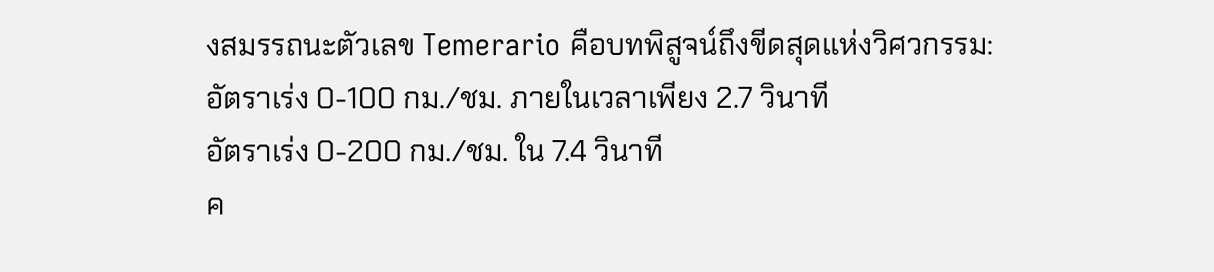งสมรรถนะตัวเลข Temerario คือบทพิสูจน์ถึงขีดสุดแห่งวิศวกรรม:
อัตราเร่ง 0-100 กม./ชม. ภายในเวลาเพียง 2.7 วินาที
อัตราเร่ง 0-200 กม./ชม. ใน 7.4 วินาที
ค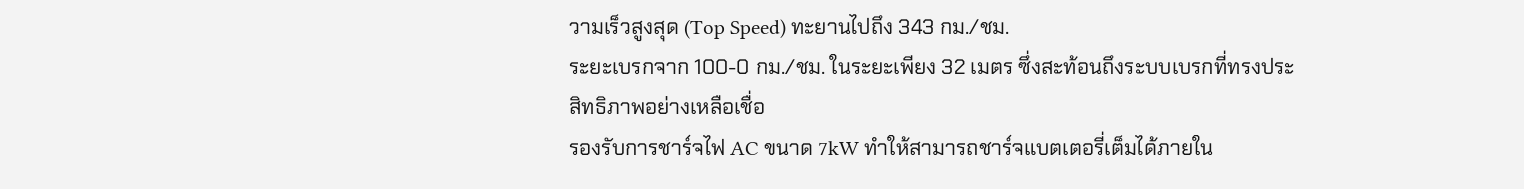วามเร็วสูงสุด (Top Speed) ทะยานไปถึง 343 กม./ชม.
ระยะเบรกจาก 100-0 กม./ชม. ในระยะเพียง 32 เมตร ซึ่งสะท้อนถึงระบบเบรกที่ทรงประสิทธิภาพอย่างเหลือเชื่อ
รองรับการชาร์จไฟ AC ขนาด 7kW ทำให้สามารถชาร์จแบตเตอรี่เต็มได้ภายใน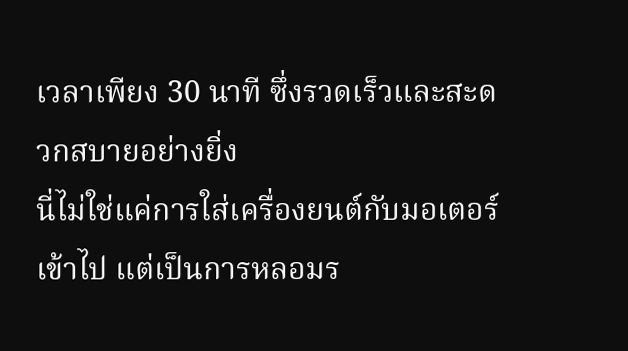เวลาเพียง 30 นาที ซึ่งรวดเร็วและสะดวกสบายอย่างยิ่ง
นี่ไม่ใช่แค่การใส่เครื่องยนต์กับมอเตอร์เข้าไป แต่เป็นการหลอมร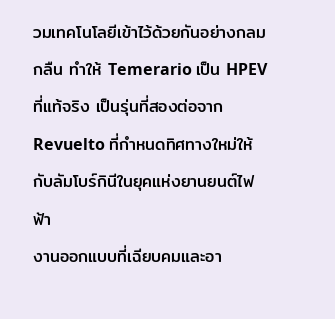วมเทคโนโลยีเข้าไว้ด้วยกันอย่างกลมกลืน ทำให้ Temerario เป็น HPEV ที่แท้จริง เป็นรุ่นที่สองต่อจาก Revuelto ที่กำหนดทิศทางใหม่ให้กับลัมโบร์กินีในยุคแห่งยานยนต์ไฟฟ้า
งานออกแบบที่เฉียบคมและอา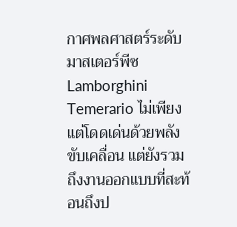กาศพลศาสตร์ระดับมาสเตอร์พีซ
Lamborghini Temerario ไม่เพียงแต่โดดเด่นด้วยพลังขับเคลื่อน แต่ยังรวมถึงงานออกแบบที่สะท้อนถึงป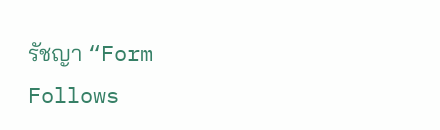รัชญา “Form Follows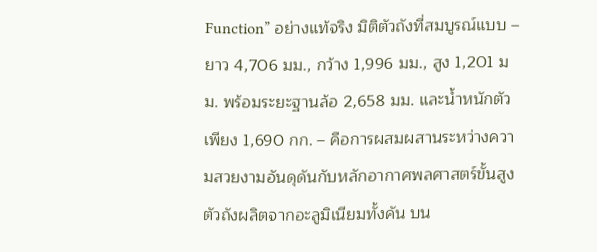Function” อย่างแท้จริง มิติตัวถังที่สมบูรณ์แบบ – ยาว 4,706 มม., กว้าง 1,996 มม., สูง 1,201 มม. พร้อมระยะฐานล้อ 2,658 มม. และน้ำหนักตัวเพียง 1,690 กก. – คือการผสมผสานระหว่างความสวยงามอันดุดันกับหลักอากาศพลศาสตร์ขั้นสูง
ตัวถังผลิตจากอะลูมิเนียมทั้งคัน บน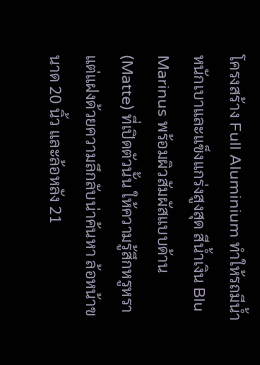โครงสร้าง Full Aluminium ทำให้รถมีน้ำหนักเบาและแข็งแกร่งสูงสุด สีน้ำเงิน Blu Marinus พร้อมผิวสัมผัสแบบด้าน (Matte) ที่เปิดตัวนั้น ให้ความรู้สึกหรูหราแต่แฝงด้วยความลึกลับน่าค้นหา ล้อหน้าขนาด 20 นิ้ว และล้อหลัง 21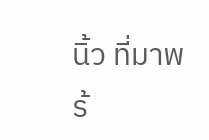นิ้ว ที่มาพร้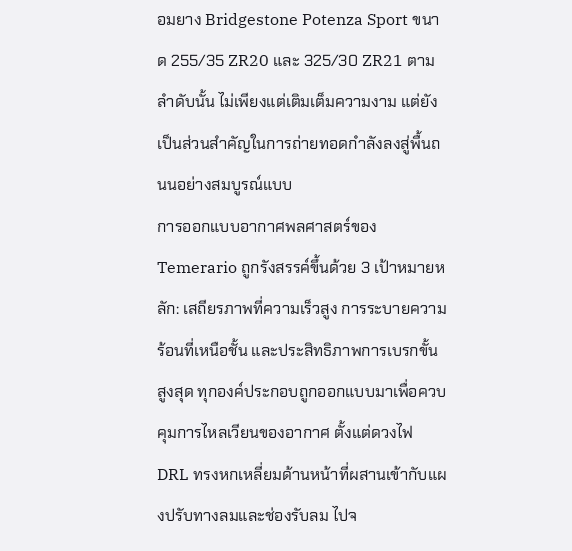อมยาง Bridgestone Potenza Sport ขนาด 255/35 ZR20 และ 325/30 ZR21 ตามลำดับนั้น ไม่เพียงแต่เติมเต็มความงาม แต่ยังเป็นส่วนสำคัญในการถ่ายทอดกำลังลงสู่พื้นถนนอย่างสมบูรณ์แบบ
การออกแบบอากาศพลศาสตร์ของ Temerario ถูกรังสรรค์ขึ้นด้วย 3 เป้าหมายหลัก: เสถียรภาพที่ความเร็วสูง การระบายความร้อนที่เหนือชั้น และประสิทธิภาพการเบรกขั้นสูงสุด ทุกองค์ประกอบถูกออกแบบมาเพื่อควบคุมการไหลเวียนของอากาศ ตั้งแต่ดวงไฟ DRL ทรงหกเหลี่ยมด้านหน้าที่ผสานเข้ากับแผงปรับทางลมและช่องรับลม ไปจ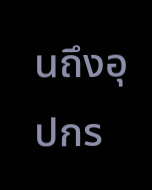นถึงอุปกร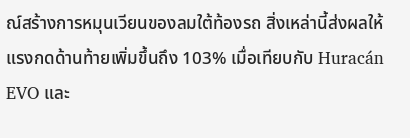ณ์สร้างการหมุนเวียนของลมใต้ท้องรถ สิ่งเหล่านี้ส่งผลให้แรงกดด้านท้ายเพิ่มขึ้นถึง 103% เมื่อเทียบกับ Huracán EVO และ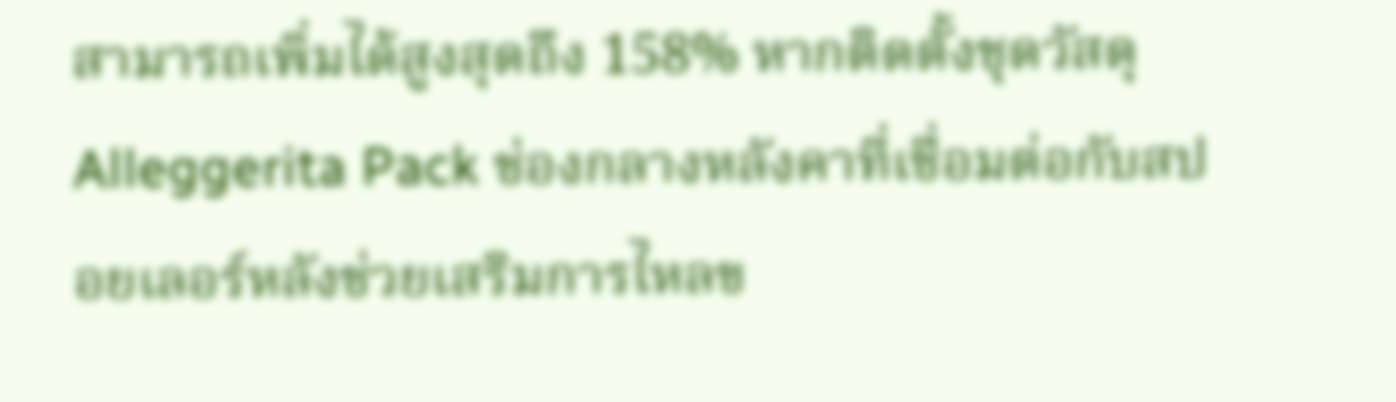สามารถเพิ่มได้สูงสุดถึง 158% หากติดตั้งชุดวัสดุ Alleggerita Pack ช่องกลางหลังคาที่เชื่อมต่อกับสปอยเลอร์หลังช่วยเสริมการไหลข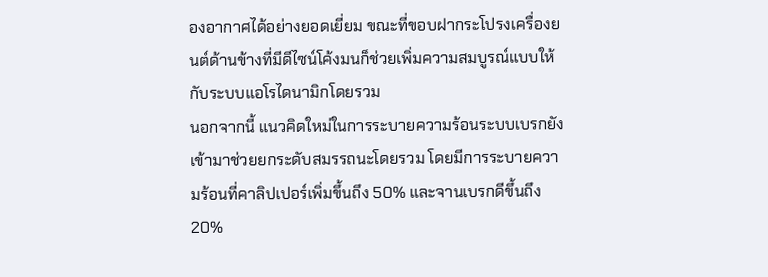องอากาศได้อย่างยอดเยี่ยม ขณะที่ขอบฝากระโปรงเครื่องยนต์ด้านข้างที่มีดีไซน์โค้งมนก็ช่วยเพิ่มความสมบูรณ์แบบให้กับระบบแอโรไดนามิกโดยรวม
นอกจากนี้ แนวคิดใหม่ในการระบายความร้อนระบบเบรกยังเข้ามาช่วยยกระดับสมรรถนะโดยรวม โดยมีการระบายความร้อนที่คาลิปเปอร์เพิ่มขึ้นถึง 50% และจานเบรกดีขึ้นถึง 20%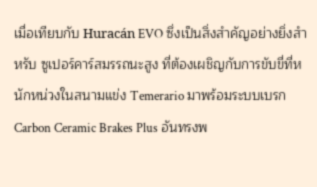เมื่อเทียบกับ Huracán EVO ซึ่งเป็นสิ่งสำคัญอย่างยิ่งสำหรับ ซูเปอร์คาร์สมรรถนะสูง ที่ต้องเผชิญกับการขับขี่ที่หนักหน่วงในสนามแข่ง Temerario มาพร้อมระบบเบรก Carbon Ceramic Brakes Plus อันทรงพ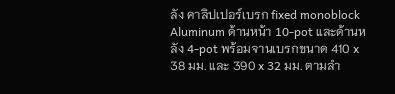ลัง คาลิปเปอร์เบรก fixed monoblock Aluminum ด้านหน้า 10-pot และด้านหลัง 4-pot พร้อมจานเบรกขนาด 410 x 38 มม. และ 390 x 32 มม. ตามลำ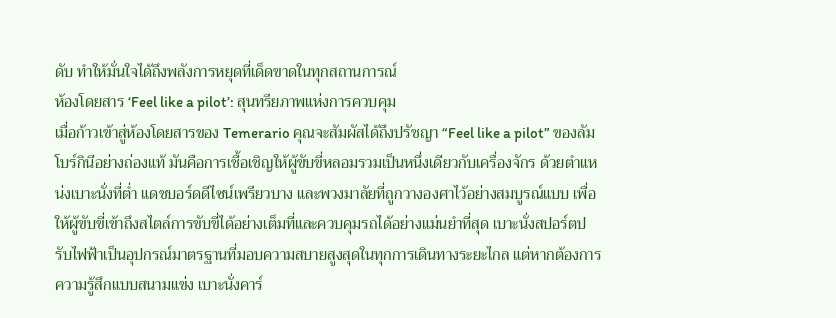ดับ ทำให้มั่นใจได้ถึงพลังการหยุดที่เด็ดขาดในทุกสถานการณ์
ห้องโดยสาร ‘Feel like a pilot’: สุนทรียภาพแห่งการควบคุม
เมื่อก้าวเข้าสู่ห้องโดยสารของ Temerario คุณจะสัมผัสได้ถึงปรัชญา “Feel like a pilot” ของลัมโบร์กินีอย่างถ่องแท้ มันคือการเชื้อเชิญให้ผู้ขับขี่หลอมรวมเป็นหนึ่งเดียวกับเครื่องจักร ด้วยตำแหน่งเบาะนั่งที่ต่ำ แดชบอร์ดดีไซน์เพรียวบาง และพวงมาลัยที่ถูกวางองศาไว้อย่างสมบูรณ์แบบ เพื่อให้ผู้ขับขี่เข้าถึงสไตล์การขับขี่ได้อย่างเต็มที่และควบคุมรถได้อย่างแม่นยำที่สุด เบาะนั่งสปอร์ตปรับไฟฟ้าเป็นอุปกรณ์มาตรฐานที่มอบความสบายสูงสุดในทุกการเดินทางระยะไกล แต่หากต้องการความรู้สึกแบบสนามแข่ง เบาะนั่งคาร์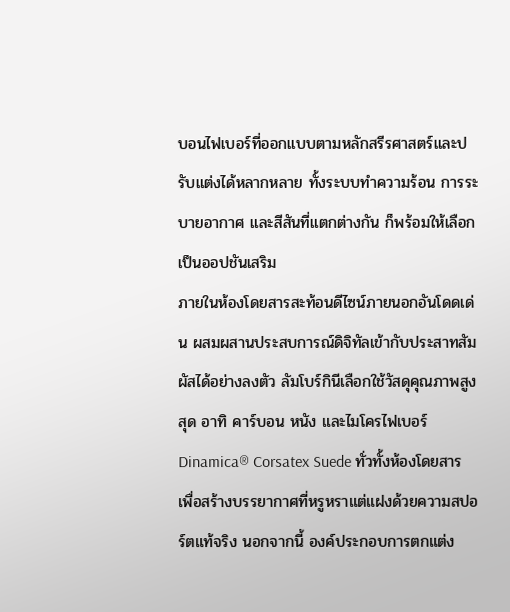บอนไฟเบอร์ที่ออกแบบตามหลักสรีรศาสตร์และปรับแต่งได้หลากหลาย ทั้งระบบทำความร้อน การระบายอากาศ และสีสันที่แตกต่างกัน ก็พร้อมให้เลือกเป็นออปชันเสริม
ภายในห้องโดยสารสะท้อนดีไซน์ภายนอกอันโดดเด่น ผสมผสานประสบการณ์ดิจิทัลเข้ากับประสาทสัมผัสได้อย่างลงตัว ลัมโบร์กินีเลือกใช้วัสดุคุณภาพสูงสุด อาทิ คาร์บอน หนัง และไมโครไฟเบอร์ Dinamica® Corsatex Suede ทั่วทั้งห้องโดยสาร เพื่อสร้างบรรยากาศที่หรูหราแต่แฝงด้วยความสปอร์ตแท้จริง นอกจากนี้ องค์ประกอบการตกแต่ง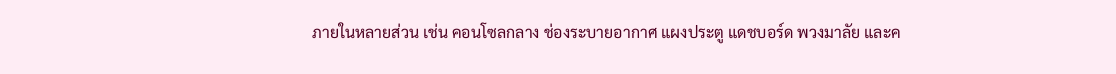ภายในหลายส่วน เช่น คอนโซลกลาง ช่องระบายอากาศ แผงประตู แดชบอร์ด พวงมาลัย และค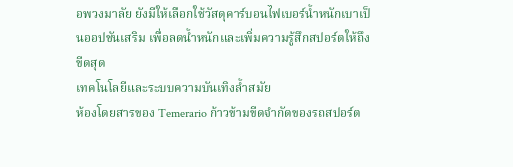อพวงมาลัย ยังมีให้เลือกใช้วัสดุคาร์บอนไฟเบอร์น้ำหนักเบาเป็นออปชันเสริม เพื่อลดน้ำหนักและเพิ่มความรู้สึกสปอร์ตให้ถึงขีดสุด
เทคโนโลยีและระบบความบันเทิงล้ำสมัย
ห้องโดยสารของ Temerario ก้าวข้ามขีดจำกัดของรถสปอร์ต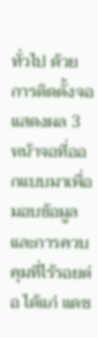ทั่วไป ด้วยการติดตั้งจอแสดงผล 3 หน้าจอที่ออกแบบมาเพื่อมอบข้อมูลและการควบคุมที่ไร้รอยต่อ ได้แก่ แดช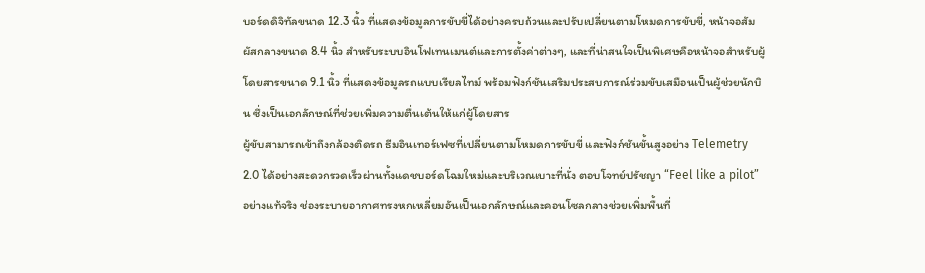บอร์ดดิจิทัลขนาด 12.3 นิ้ว ที่แสดงข้อมูลการขับขี่ได้อย่างครบถ้วนและปรับเปลี่ยนตามโหมดการขับขี่, หน้าจอสัมผัสกลางขนาด 8.4 นิ้ว สำหรับระบบอินโฟเทนเมนต์และการตั้งค่าต่างๆ, และที่น่าสนใจเป็นพิเศษคือหน้าจอสำหรับผู้โดยสารขนาด 9.1 นิ้ว ที่แสดงข้อมูลรถแบบเรียลไทม์ พร้อมฟังก์ชันเสริมประสบการณ์ร่วมขับเสมือนเป็นผู้ช่วยนักบิน ซึ่งเป็นเอกลักษณ์ที่ช่วยเพิ่มความตื่นเต้นให้แก่ผู้โดยสาร
ผู้ขับสามารถเข้าถึงกล้องติดรถ ธีมอินเทอร์เฟซที่เปลี่ยนตามโหมดการขับขี่ และฟังก์ชันขั้นสูงอย่าง Telemetry 2.0 ได้อย่างสะดวกรวดเร็วผ่านทั้งแดชบอร์ดโฉมใหม่และบริเวณเบาะที่นั่ง ตอบโจทย์ปรัชญา “Feel like a pilot” อย่างแท้จริง ช่องระบายอากาศทรงหกเหลี่ยมอันเป็นเอกลักษณ์และคอนโซลกลางช่วยเพิ่มพื้นที่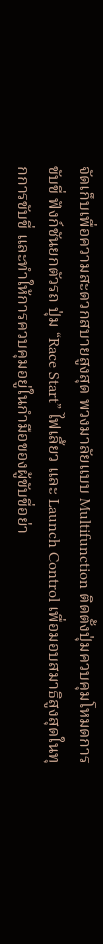จัดเก็บเพื่อความสะดวกสบายสูงสุด พวงมาลัยแบบ Multifunction ติดตั้งปุ่มควบคุมโหมดการขับขี่ ฟังก์ชันยกตัวรถ ปุ่ม “Race Start” ไฟเลี้ยว และ Launch Control เพื่อมอบสมาธิสูงสุดในทุกการขับขี่ และทำให้การควบคุมอยู่ในกำมือของผู้ขับขี่อย่า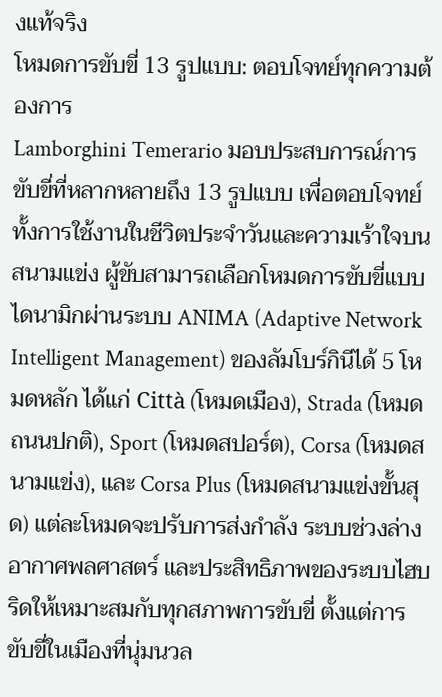งแท้จริง
โหมดการขับขี่ 13 รูปแบบ: ตอบโจทย์ทุกความต้องการ
Lamborghini Temerario มอบประสบการณ์การขับขี่ที่หลากหลายถึง 13 รูปแบบ เพื่อตอบโจทย์ทั้งการใช้งานในชีวิตประจำวันและความเร้าใจบนสนามแข่ง ผู้ขับสามารถเลือกโหมดการขับขี่แบบไดนามิกผ่านระบบ ANIMA (Adaptive Network Intelligent Management) ของลัมโบร์กินีได้ 5 โหมดหลัก ได้แก่ Città (โหมดเมือง), Strada (โหมดถนนปกติ), Sport (โหมดสปอร์ต), Corsa (โหมดสนามแข่ง), และ Corsa Plus (โหมดสนามแข่งขั้นสุด) แต่ละโหมดจะปรับการส่งกำลัง ระบบช่วงล่าง อากาศพลศาสตร์ และประสิทธิภาพของระบบไฮบริดให้เหมาะสมกับทุกสภาพการขับขี่ ตั้งแต่การขับขี่ในเมืองที่นุ่มนวล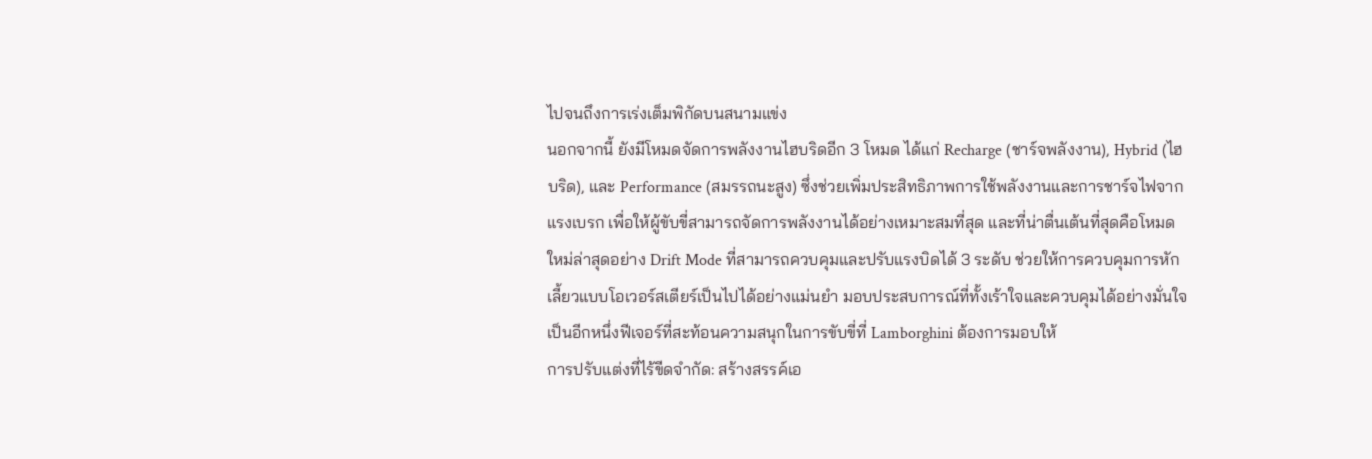ไปจนถึงการเร่งเต็มพิกัดบนสนามแข่ง
นอกจากนี้ ยังมีโหมดจัดการพลังงานไฮบริดอีก 3 โหมด ได้แก่ Recharge (ชาร์จพลังงาน), Hybrid (ไฮบริด), และ Performance (สมรรถนะสูง) ซึ่งช่วยเพิ่มประสิทธิภาพการใช้พลังงานและการชาร์จไฟจากแรงเบรก เพื่อให้ผู้ขับขี่สามารถจัดการพลังงานได้อย่างเหมาะสมที่สุด และที่น่าตื่นเต้นที่สุดคือโหมดใหม่ล่าสุดอย่าง Drift Mode ที่สามารถควบคุมและปรับแรงบิดได้ 3 ระดับ ช่วยให้การควบคุมการหักเลี้ยวแบบโอเวอร์สเตียร์เป็นไปได้อย่างแม่นยำ มอบประสบการณ์ที่ทั้งเร้าใจและควบคุมได้อย่างมั่นใจ เป็นอีกหนึ่งฟีเจอร์ที่สะท้อนความสนุกในการขับขี่ที่ Lamborghini ต้องการมอบให้
การปรับแต่งที่ไร้ขีดจำกัด: สร้างสรรค์เอ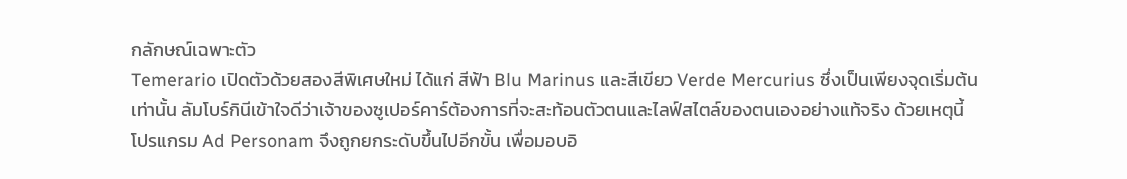กลักษณ์เฉพาะตัว
Temerario เปิดตัวด้วยสองสีพิเศษใหม่ ได้แก่ สีฟ้า Blu Marinus และสีเขียว Verde Mercurius ซึ่งเป็นเพียงจุดเริ่มต้นเท่านั้น ลัมโบร์กินีเข้าใจดีว่าเจ้าของซูเปอร์คาร์ต้องการที่จะสะท้อนตัวตนและไลฟ์สไตล์ของตนเองอย่างแท้จริง ด้วยเหตุนี้ โปรแกรม Ad Personam จึงถูกยกระดับขึ้นไปอีกขั้น เพื่อมอบอิ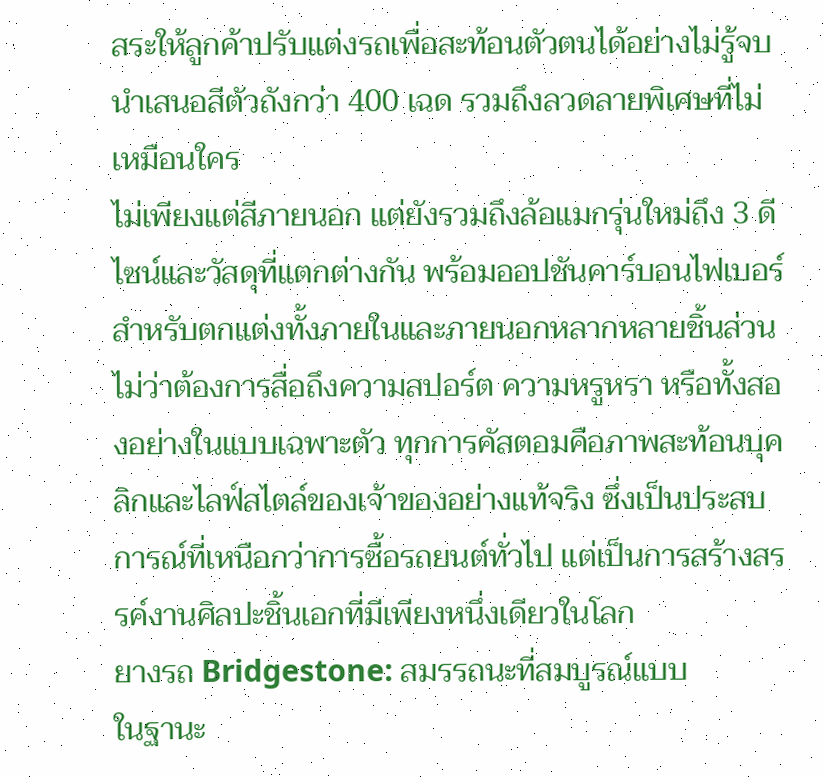สระให้ลูกค้าปรับแต่งรถเพื่อสะท้อนตัวตนได้อย่างไม่รู้จบ นำเสนอสีตัวถังกว่า 400 เฉด รวมถึงลวดลายพิเศษที่ไม่เหมือนใคร
ไม่เพียงแต่สีภายนอก แต่ยังรวมถึงล้อแมกรุ่นใหม่ถึง 3 ดีไซน์และวัสดุที่แตกต่างกัน พร้อมออปชันคาร์บอนไฟเบอร์สำหรับตกแต่งทั้งภายในและภายนอกหลากหลายชิ้นส่วน ไม่ว่าต้องการสื่อถึงความสปอร์ต ความหรูหรา หรือทั้งสองอย่างในแบบเฉพาะตัว ทุกการคัสตอมคือภาพสะท้อนบุคลิกและไลฟ์สไตล์ของเจ้าของอย่างแท้จริง ซึ่งเป็นประสบการณ์ที่เหนือกว่าการซื้อรถยนต์ทั่วไป แต่เป็นการสร้างสรรค์งานศิลปะชิ้นเอกที่มีเพียงหนึ่งเดียวในโลก
ยางรถ Bridgestone: สมรรถนะที่สมบูรณ์แบบ
ในฐานะ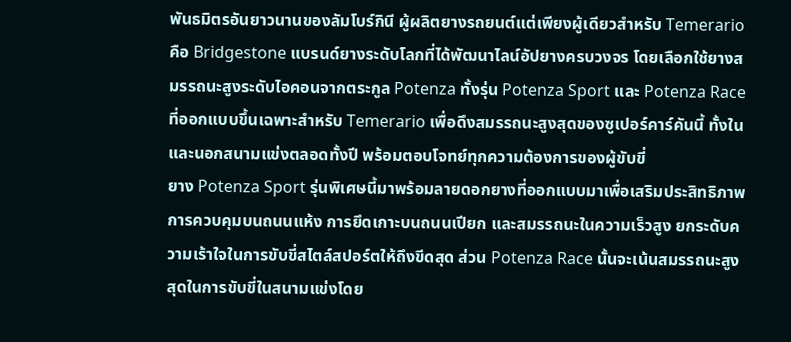พันธมิตรอันยาวนานของลัมโบร์กินี ผู้ผลิตยางรถยนต์แต่เพียงผู้เดียวสำหรับ Temerario คือ Bridgestone แบรนด์ยางระดับโลกที่ได้พัฒนาไลน์อัปยางครบวงจร โดยเลือกใช้ยางสมรรถนะสูงระดับไอคอนจากตระกูล Potenza ทั้งรุ่น Potenza Sport และ Potenza Race ที่ออกแบบขึ้นเฉพาะสำหรับ Temerario เพื่อดึงสมรรถนะสูงสุดของซูเปอร์คาร์คันนี้ ทั้งในและนอกสนามแข่งตลอดทั้งปี พร้อมตอบโจทย์ทุกความต้องการของผู้ขับขี่
ยาง Potenza Sport รุ่นพิเศษนี้มาพร้อมลายดอกยางที่ออกแบบมาเพื่อเสริมประสิทธิภาพการควบคุมบนถนนแห้ง การยึดเกาะบนถนนเปียก และสมรรถนะในความเร็วสูง ยกระดับความเร้าใจในการขับขี่สไตล์สปอร์ตให้ถึงขีดสุด ส่วน Potenza Race นั้นจะเน้นสมรรถนะสูงสุดในการขับขี่ในสนามแข่งโดย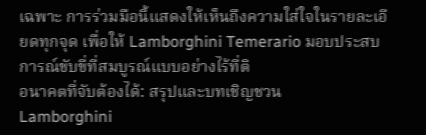เฉพาะ การร่วมมือนี้แสดงให้เห็นถึงความใส่ใจในรายละเอียดทุกจุด เพื่อให้ Lamborghini Temerario มอบประสบการณ์ขับขี่ที่สมบูรณ์แบบอย่างไร้ที่ติ
อนาคตที่จับต้องได้: สรุปและบทเชิญชวน
Lamborghini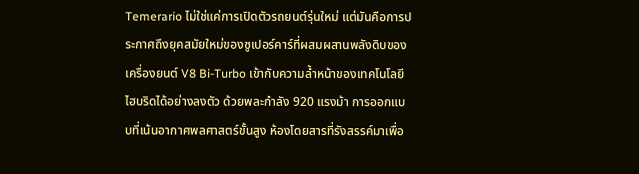Temerario ไม่ใช่แค่การเปิดตัวรถยนต์รุ่นใหม่ แต่มันคือการประกาศถึงยุคสมัยใหม่ของซูเปอร์คาร์ที่ผสมผสานพลังดิบของเครื่องยนต์ V8 Bi-Turbo เข้ากับความล้ำหน้าของเทคโนโลยีไฮบริดได้อย่างลงตัว ด้วยพละกำลัง 920 แรงม้า การออกแบบที่เน้นอากาศพลศาสตร์ขั้นสูง ห้องโดยสารที่รังสรรค์มาเพื่อ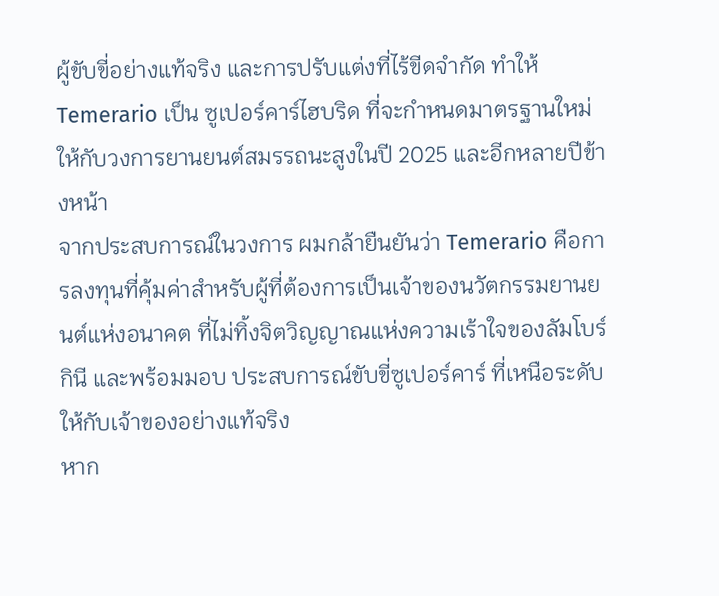ผู้ขับขี่อย่างแท้จริง และการปรับแต่งที่ไร้ขีดจำกัด ทำให้ Temerario เป็น ซูเปอร์คาร์ไฮบริด ที่จะกำหนดมาตรฐานใหม่ให้กับวงการยานยนต์สมรรถนะสูงในปี 2025 และอีกหลายปีข้างหน้า
จากประสบการณ์ในวงการ ผมกล้ายืนยันว่า Temerario คือการลงทุนที่คุ้มค่าสำหรับผู้ที่ต้องการเป็นเจ้าของนวัตกรรมยานยนต์แห่งอนาคต ที่ไม่ทิ้งจิตวิญญาณแห่งความเร้าใจของลัมโบร์กินี และพร้อมมอบ ประสบการณ์ขับขี่ซูเปอร์คาร์ ที่เหนือระดับให้กับเจ้าของอย่างแท้จริง
หาก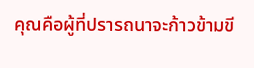คุณคือผู้ที่ปรารถนาจะก้าวข้ามขี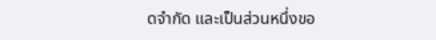ดจำกัด และเป็นส่วนหนึ่งขอ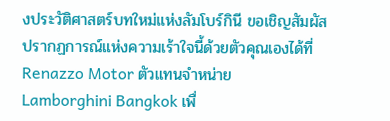งประวัติศาสตร์บทใหม่แห่งลัมโบร์กินี ขอเชิญสัมผัสปรากฏการณ์แห่งความเร้าใจนี้ด้วยตัวคุณเองได้ที่ Renazzo Motor ตัวแทนจำหน่าย Lamborghini Bangkok เพื่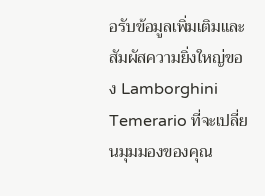อรับข้อมูลเพิ่มเติมและสัมผัสความยิ่งใหญ่ของ Lamborghini Temerario ที่จะเปลี่ยนมุมมองของคุณ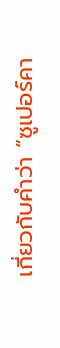เกี่ยวกับคำว่า “ซูเปอร์คา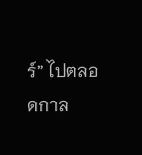ร์” ไปตลอดกาล